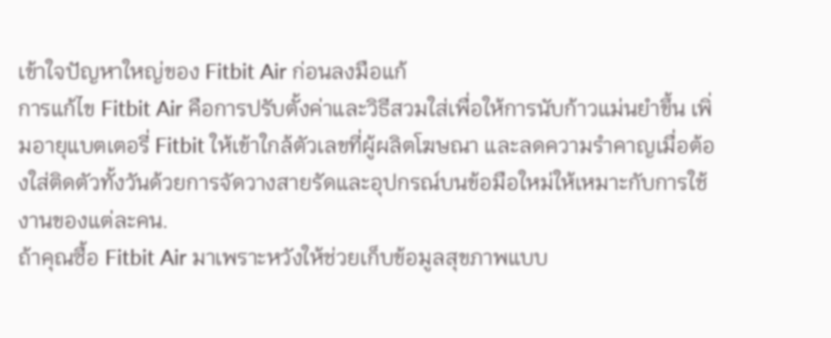เข้าใจปัญหาใหญ่ของ Fitbit Air ก่อนลงมือแก้
การแก้ไข Fitbit Air คือการปรับตั้งค่าและวิธีสวมใส่เพื่อให้การนับก้าวแม่นยำขึ้น เพิ่มอายุแบตเตอรี่ Fitbit ให้เข้าใกล้ตัวเลขที่ผู้ผลิตโฆษณา และลดความรำคาญเมื่อต้องใส่ติดตัวทั้งวันด้วยการจัดวางสายรัดและอุปกรณ์บนข้อมือใหม่ให้เหมาะกับการใช้งานของแต่ละคน.
ถ้าคุณซื้อ Fitbit Air มาเพราะหวังให้ช่วยเก็บข้อมูลสุขภาพแบบ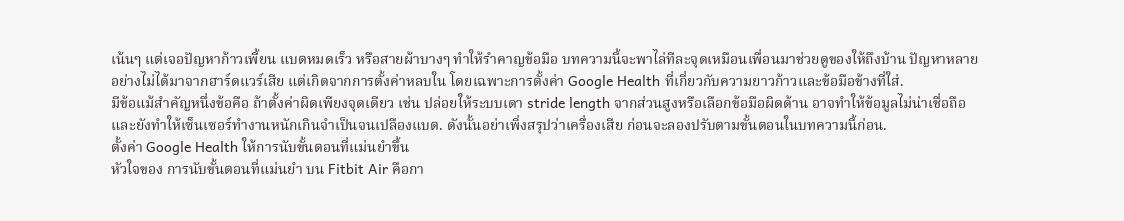เน้นๆ แต่เจอปัญหาก้าวเพี้ยน แบตหมดเร็ว หรือสายผ้าบางๆ ทำให้รำคาญข้อมือ บทความนี้จะพาไล่ทีละจุดเหมือนเพื่อนมาช่วยดูของให้ถึงบ้าน ปัญหาหลายอย่างไม่ได้มาจากฮาร์ดแวร์เสีย แต่เกิดจากการตั้งค่าหลบใน โดยเฉพาะการตั้งค่า Google Health ที่เกี่ยวกับความยาวก้าวและข้อมือข้างที่ใส่.
มีข้อแม้สำคัญหนึ่งข้อคือ ถ้าตั้งค่าผิดเพียงจุดเดียว เช่น ปล่อยให้ระบบเดา stride length จากส่วนสูงหรือเลือกข้อมือผิดด้าน อาจทำให้ข้อมูลไม่น่าเชื่อถือ และยังทำให้เซ็นเซอร์ทำงานหนักเกินจำเป็นจนเปลืองแบต. ดังนั้นอย่าเพิ่งสรุปว่าเครื่องเสีย ก่อนจะลองปรับตามขั้นตอนในบทความนี้ก่อน.
ตั้งค่า Google Health ให้การนับขั้นตอนที่แม่นยำขึ้น
หัวใจของ การนับขั้นตอนที่แม่นยำ บน Fitbit Air คือกา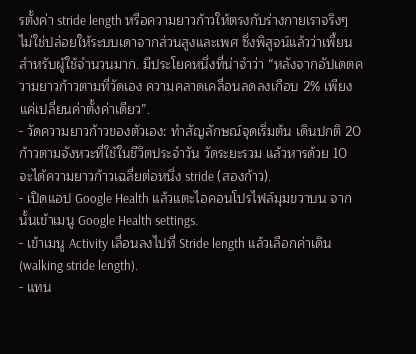รตั้งค่า stride length หรือความยาวก้าวให้ตรงกับร่างกายเราจริงๆ ไม่ใช่ปล่อยให้ระบบเดาจากส่วนสูงและเพศ ซึ่งพิสูจน์แล้วว่าเพี้ยนสำหรับผู้ใช้จำนวนมาก. มีประโยคหนึ่งที่น่าจำว่า “หลังจากอัปเดตความยาวก้าวตามที่วัดเอง ความคลาดเคลื่อนลดลงเกือบ 2% เพียงแค่เปลี่ยนค่าตั้งค่าเดียว”.
- วัดความยาวก้าวของตัวเอง: ทำสัญลักษณ์จุดเริ่มต้น เดินปกติ 20 ก้าวตามจังหวะที่ใช้ในชีวิตประจำวัน วัดระยะรวม แล้วหารด้วย 10 จะได้ความยาวก้าวเฉลี่ยต่อหนึ่ง stride (สองก้าว).
- เปิดแอป Google Health แล้วแตะไอคอนโปรไฟล์มุมขวาบน จากนั้นเข้าเมนู Google Health settings.
- เข้าเมนู Activity เลื่อนลงไปที่ Stride length แล้วเลือกค่าเดิน (walking stride length).
- แทน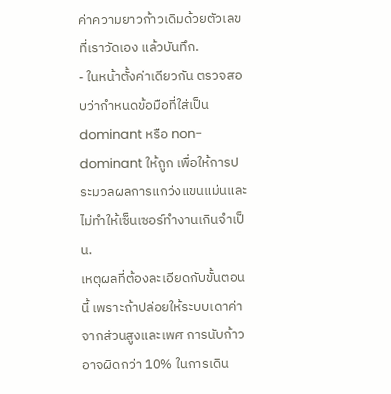ค่าความยาวก้าวเดิมด้วยตัวเลขที่เราวัดเอง แล้วบันทึก.
- ในหน้าตั้งค่าเดียวกัน ตรวจสอบว่ากำหนดข้อมือที่ใส่เป็น dominant หรือ non-dominant ให้ถูก เพื่อให้การประมวลผลการแกว่งแขนแม่นและไม่ทำให้เซ็นเซอร์ทำงานเกินจำเป็น.
เหตุผลที่ต้องละเอียดกับขั้นตอนนี้ เพราะถ้าปล่อยให้ระบบเดาค่าจากส่วนสูงและเพศ การนับก้าวอาจผิดกว่า 10% ในการเดิน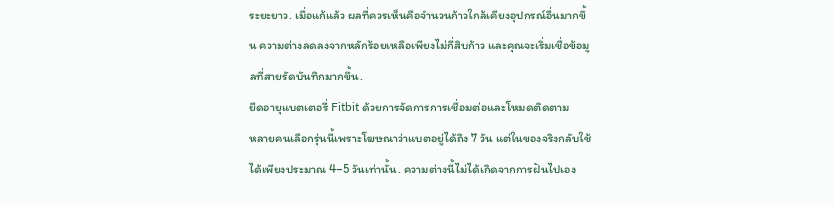ระยะยาว. เมื่อแก้แล้ว ผลที่ควรเห็นคือจำนวนก้าวใกล้เคียงอุปกรณ์อื่นมากขึ้น ความต่างลดลงจากหลักร้อยเหลือเพียงไม่กี่สิบก้าว และคุณจะเริ่มเชื่อข้อมูลที่สายรัดบันทึกมากขึ้น.
ยืดอายุแบตเตอรี่ Fitbit ด้วยการจัดการการเชื่อมต่อและโหมดติดตาม
หลายคนเลือกรุ่นนี้เพราะโฆษณาว่าแบตอยู่ได้ถึง 7 วัน แต่ในของจริงกลับใช้ได้เพียงประมาณ 4–5 วันเท่านั้น. ความต่างนี้ไม่ได้เกิดจากการฝันไปเอง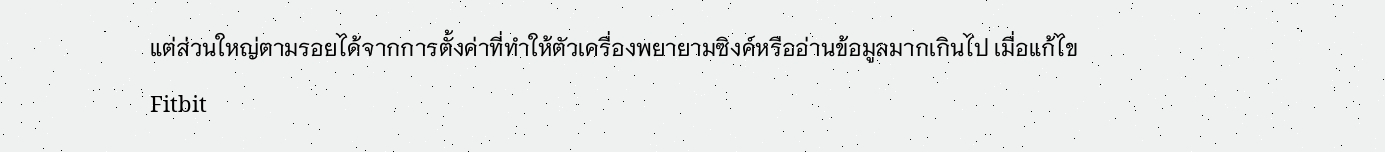แต่ส่วนใหญ่ตามรอยได้จากการตั้งค่าที่ทำให้ตัวเครื่องพยายามซิงค์หรืออ่านข้อมูลมากเกินไป เมื่อแก้ไข Fitbit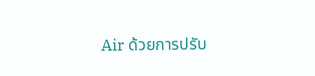Air ด้วยการปรับ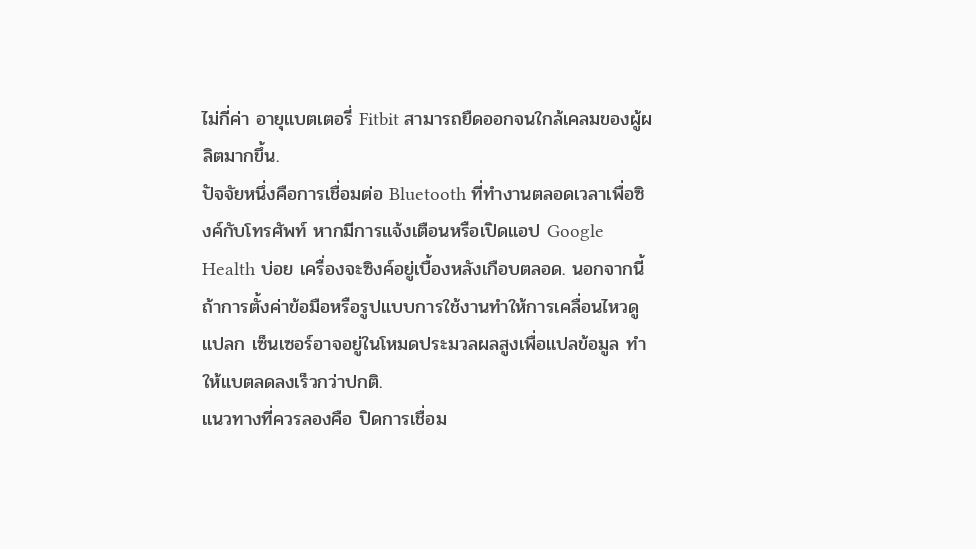ไม่กี่ค่า อายุแบตเตอรี่ Fitbit สามารถยืดออกจนใกล้เคลมของผู้ผลิตมากขึ้น.
ปัจจัยหนึ่งคือการเชื่อมต่อ Bluetooth ที่ทำงานตลอดเวลาเพื่อซิงค์กับโทรศัพท์ หากมีการแจ้งเตือนหรือเปิดแอป Google Health บ่อย เครื่องจะซิงค์อยู่เบื้องหลังเกือบตลอด. นอกจากนี้ ถ้าการตั้งค่าข้อมือหรือรูปแบบการใช้งานทำให้การเคลื่อนไหวดูแปลก เซ็นเซอร์อาจอยู่ในโหมดประมวลผลสูงเพื่อแปลข้อมูล ทำให้แบตลดลงเร็วกว่าปกติ.
แนวทางที่ควรลองคือ ปิดการเชื่อม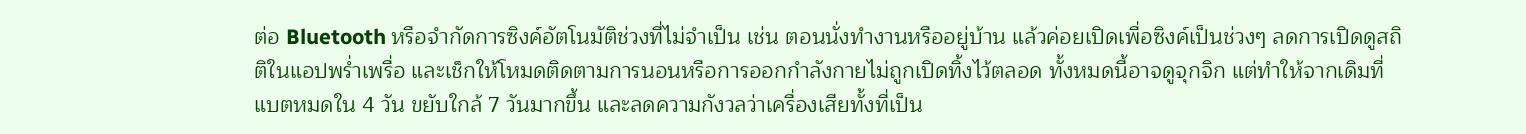ต่อ Bluetooth หรือจำกัดการซิงค์อัตโนมัติช่วงที่ไม่จำเป็น เช่น ตอนนั่งทำงานหรืออยู่บ้าน แล้วค่อยเปิดเพื่อซิงค์เป็นช่วงๆ ลดการเปิดดูสถิติในแอปพร่ำเพรื่อ และเช็กให้โหมดติดตามการนอนหรือการออกกำลังกายไม่ถูกเปิดทิ้งไว้ตลอด ทั้งหมดนี้อาจดูจุกจิก แต่ทำให้จากเดิมที่แบตหมดใน 4 วัน ขยับใกล้ 7 วันมากขึ้น และลดความกังวลว่าเครื่องเสียทั้งที่เป็น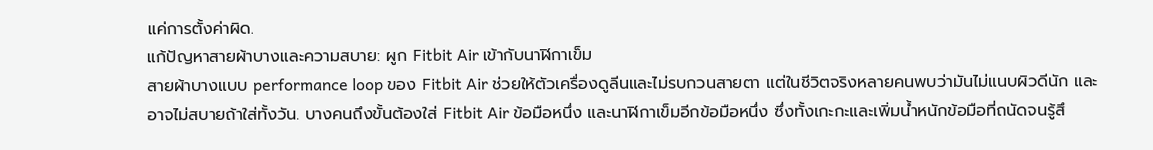แค่การตั้งค่าผิด.
แก้ปัญหาสายผ้าบางและความสบาย: ผูก Fitbit Air เข้ากับนาฬิกาเข็ม
สายผ้าบางแบบ performance loop ของ Fitbit Air ช่วยให้ตัวเครื่องดูลีนและไม่รบกวนสายตา แต่ในชีวิตจริงหลายคนพบว่ามันไม่แนบผิวดีนัก และอาจไม่สบายถ้าใส่ทั้งวัน. บางคนถึงขั้นต้องใส่ Fitbit Air ข้อมือหนึ่ง และนาฬิกาเข็มอีกข้อมือหนึ่ง ซึ่งทั้งเกะกะและเพิ่มน้ำหนักข้อมือที่ถนัดจนรู้สึ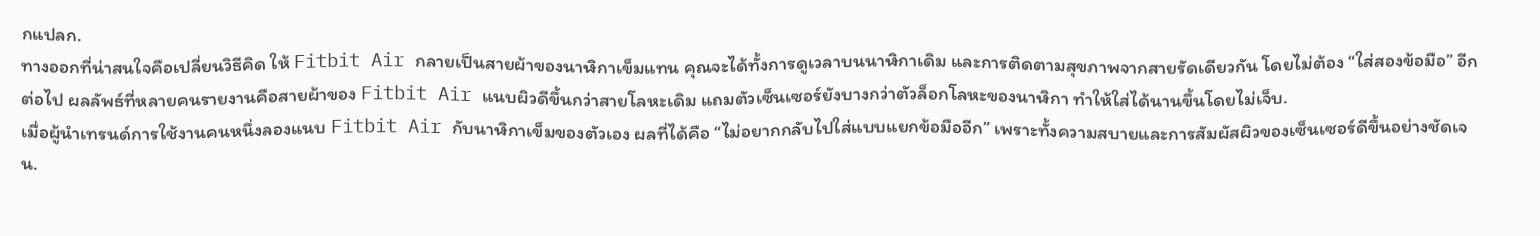กแปลก.
ทางออกที่น่าสนใจคือเปลี่ยนวิธีคิด ให้ Fitbit Air กลายเป็นสายผ้าของนาฬิกาเข็มแทน คุณจะได้ทั้งการดูเวลาบนนาฬิกาเดิม และการติดตามสุขภาพจากสายรัดเดียวกัน โดยไม่ต้อง “ใส่สองข้อมือ” อีกต่อไป ผลลัพธ์ที่หลายคนรายงานคือสายผ้าของ Fitbit Air แนบผิวดีขึ้นกว่าสายโลหะเดิม แถมตัวเซ็นเซอร์ยังบางกว่าตัวล็อกโลหะของนาฬิกา ทำให้ใส่ได้นานขึ้นโดยไม่เจ็บ.
เมื่อผู้นำเทรนด์การใช้งานคนหนึ่งลองแนบ Fitbit Air กับนาฬิกาเข็มของตัวเอง ผลที่ได้คือ “ไม่อยากกลับไปใส่แบบแยกข้อมืออีก” เพราะทั้งความสบายและการสัมผัสผิวของเซ็นเซอร์ดีขึ้นอย่างชัดเจน.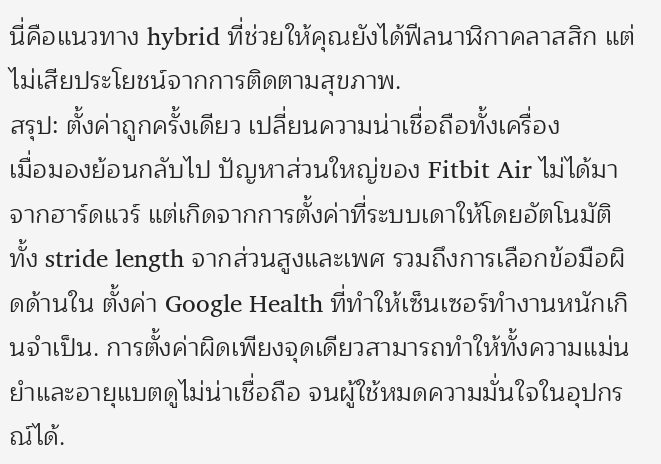นี่คือแนวทาง hybrid ที่ช่วยให้คุณยังได้ฟีลนาฬิกาคลาสสิก แต่ไม่เสียประโยชน์จากการติดตามสุขภาพ.
สรุป: ตั้งค่าถูกครั้งเดียว เปลี่ยนความน่าเชื่อถือทั้งเครื่อง
เมื่อมองย้อนกลับไป ปัญหาส่วนใหญ่ของ Fitbit Air ไม่ได้มาจากฮาร์ดแวร์ แต่เกิดจากการตั้งค่าที่ระบบเดาให้โดยอัตโนมัติ ทั้ง stride length จากส่วนสูงและเพศ รวมถึงการเลือกข้อมือผิดด้านใน ตั้งค่า Google Health ที่ทำให้เซ็นเซอร์ทำงานหนักเกินจำเป็น. การตั้งค่าผิดเพียงจุดเดียวสามารถทำให้ทั้งความแม่นยำและอายุแบตดูไม่น่าเชื่อถือ จนผู้ใช้หมดความมั่นใจในอุปกรณ์ได้.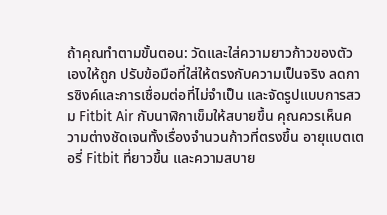ถ้าคุณทำตามขั้นตอน: วัดและใส่ความยาวก้าวของตัวเองให้ถูก ปรับข้อมือที่ใส่ให้ตรงกับความเป็นจริง ลดการซิงค์และการเชื่อมต่อที่ไม่จำเป็น และจัดรูปแบบการสวม Fitbit Air กับนาฬิกาเข็มให้สบายขึ้น คุณควรเห็นความต่างชัดเจนทั้งเรื่องจำนวนก้าวที่ตรงขึ้น อายุแบตเตอรี่ Fitbit ที่ยาวขึ้น และความสบาย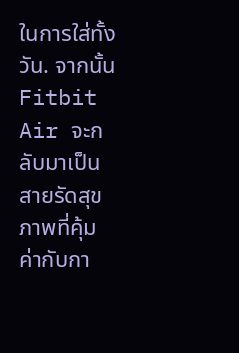ในการใส่ทั้งวัน. จากนั้น Fitbit Air จะกลับมาเป็นสายรัดสุขภาพที่คุ้มค่ากับกา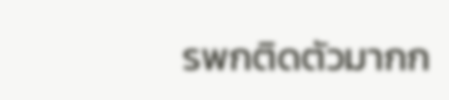รพกติดตัวมากก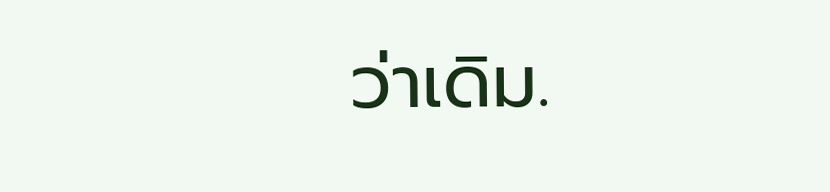ว่าเดิม.